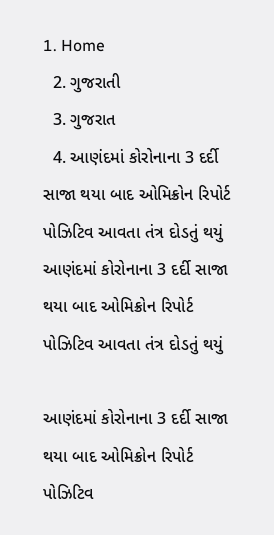1. Home
  2. ગુજરાતી
  3. ગુજરાત
  4. આણંદમાં કોરોનાના 3 દર્દી સાજા થયા બાદ ઓમિક્રોન રિપોર્ટ પોઝિટિવ આવતા તંત્ર દોડતું થયું
આણંદમાં કોરોનાના 3 દર્દી સાજા થયા બાદ ઓમિક્રોન રિપોર્ટ પોઝિટિવ આવતા તંત્ર દોડતું થયું

આણંદમાં કોરોનાના 3 દર્દી સાજા થયા બાદ ઓમિક્રોન રિપોર્ટ પોઝિટિવ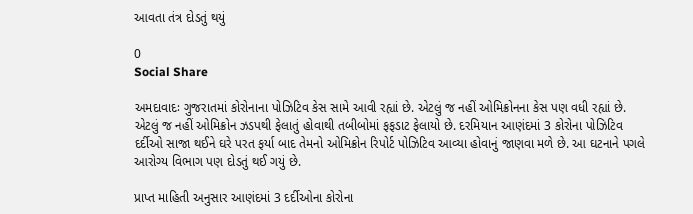આવતા તંત્ર દોડતું થયું

0
Social Share

અમદાવાદઃ ગુજરાતમાં કોરોનાના પોઝિટિવ કેસ સામે આવી રહ્યાં છે. એટલું જ નહીં ઓમિક્રોનના કેસ પણ વધી રહ્યાં છે. એટલું જ નહીં ઓમિક્રોન ઝડપથી ફેલાતું હોવાથી તબીબોમાં ફફડાટ ફેલાયો છે. દરમિયાન આણંદમાં 3 કોરોના પોઝિટિવ દર્દીઓ સાજા થઈને ઘરે પરત ફર્યા બાદ તેમનો ઓમિક્રોન રિપોર્ટ પોઝિટિવ આવ્યા હોવાનું જાણવા મળે છે. આ ઘટનાને પગલે આરોગ્ય વિભાગ પણ દોડતું થઈ ગયું છે.

પ્રાપ્ત માહિતી અનુસાર આણંદમાં 3 દર્દીઓના કોરોના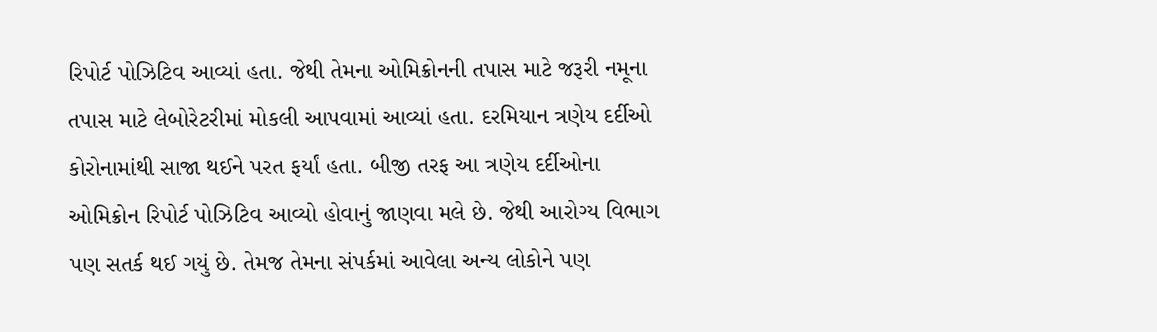રિપોર્ટ પોઝિટિવ આવ્યાં હતા. જેથી તેમના ઓમિક્રોનની તપાસ માટે જરૂરી નમૂના તપાસ માટે લેબોરેટરીમાં મોકલી આપવામાં આવ્યાં હતા. દરમિયાન ત્રણેય દર્દીઓ કોરોનામાંથી સાજા થઈને પરત ફર્યાં હતા. બીજી તરફ આ ત્રણેય દર્દીઓના ઓમિક્રોન રિપોર્ટ પોઝિટિવ આવ્યો હોવાનું જાણવા મલે છે. જેથી આરોગ્ય વિભાગ પણ સતર્ક થઈ ગયું છે. તેમજ તેમના સંપર્કમાં આવેલા અન્ય લોકોને પણ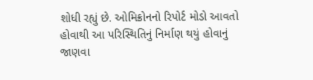શોધી રહ્યું છે. ઓમિક્રોનનો રિપોર્ટ મોડો આવતો હોવાથી આ પરિસ્થિતિનું નિર્માણ થયું હોવાનું જાણવા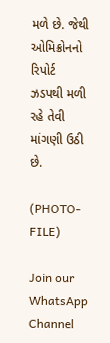મળે છે. જેથી ઓમિક્રોનનો રિપોર્ટ ઝડપથી મળી રહે તેવી માંગણી ઉઠી છે.

(PHOTO-FILE)

Join our WhatsApp Channel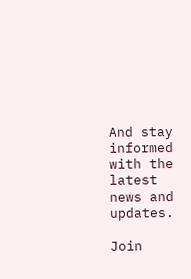And stay informed with the latest news and updates.

Join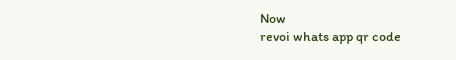Now
revoi whats app qr code